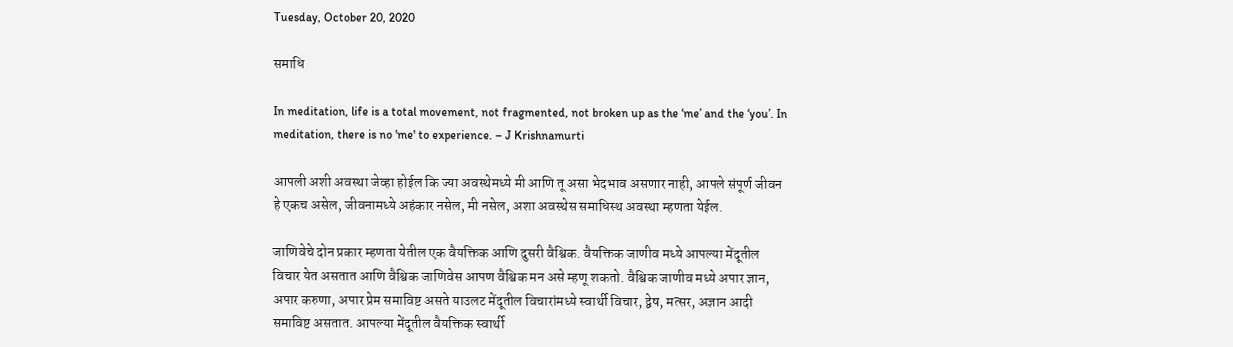Tuesday, October 20, 2020

समाधि

In meditation, life is a total movement, not fragmented, not broken up as the ‘me’ and the ‘you’. In meditation, there is no 'me' to experience. – J Krishnamurti

आपली अशी अवस्था जेव्हा होईल कि ज्या अवस्थेमध्ये मी आणि तू असा भेदभाव असणार नाही, आपले संपूर्ण जीवन हे एकच असेल, जीवनामध्ये अहंकार नसेल, मी नसेल, अशा अवस्थेस समाधिस्थ अवस्था म्हणता येईल.

जाणिवेचे दोन प्रकार म्हणता येतील एक वैयक्तिक आणि दुसरी वैश्विक. वैयक्तिक जाणीव मध्ये आपल्या मेंदूतील विचार येत असतात आणि वैश्विक जाणिवेस आपण वैश्विक मन असे म्हणू शकतो. वैश्विक जाणीव मध्ये अपार ज्ञान, अपार करुणा, अपार प्रेम समाविष्ट असते याउलट मेंदूतील विचारांमध्ये स्वार्थी विचार, द्वेष, मत्सर, अज्ञान आदी समाविष्ट असतात. आपल्या मेंदूतील वैयक्तिक स्वार्थी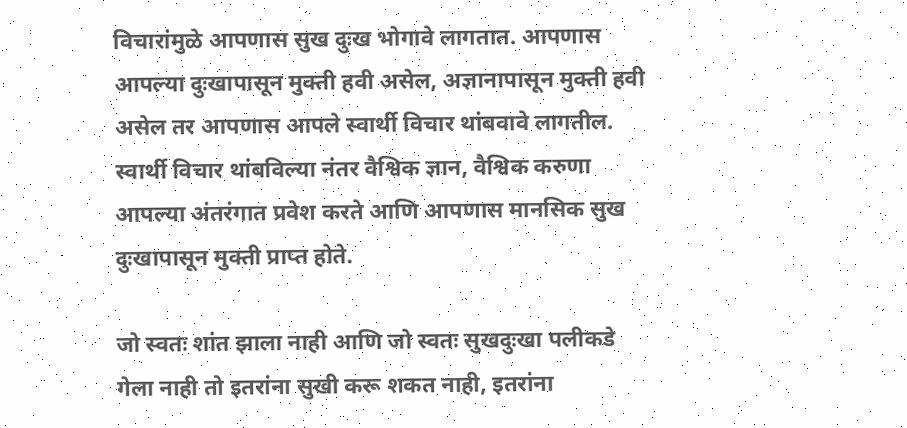विचारांमुळे आपणास सुख दुःख भोगावे लागतात. आपणास आपल्या दुःखापासून मुक्ती हवी असेल, अज्ञानापासून मुक्ती हवी असेल तर आपणास आपले स्वार्थी विचार थांबवावे लागतील. स्वार्थी विचार थांबविल्या नंतर वैश्विक ज्ञान, वैश्विक करुणा आपल्या अंतरंगात प्रवेश करते आणि आपणास मानसिक सुख दुःखापासून मुक्ती प्राप्त होते.

जो स्वतः शांत झाला नाही आणि जो स्वतः सुखदुःखा पलीकडे गेला नाही तो इतरांना सुखी करू शकत नाही, इतरांना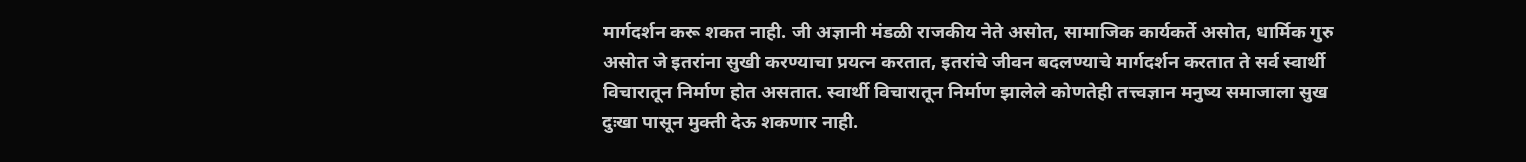मार्गदर्शन करू शकत नाही. जी अज्ञानी मंडळी राजकीय नेते असोत, सामाजिक कार्यकर्ते असोत, धार्मिक गुरु असोत जे इतरांना सुखी करण्याचा प्रयत्न करतात, इतरांचे जीवन बदलण्याचे मार्गदर्शन करतात ते सर्व स्वार्थी विचारातून निर्माण होत असतात. स्वार्थी विचारातून निर्माण झालेले कोणतेही तत्त्वज्ञान मनुष्य समाजाला सुख दुःखा पासून मुक्ती देऊ शकणार नाही.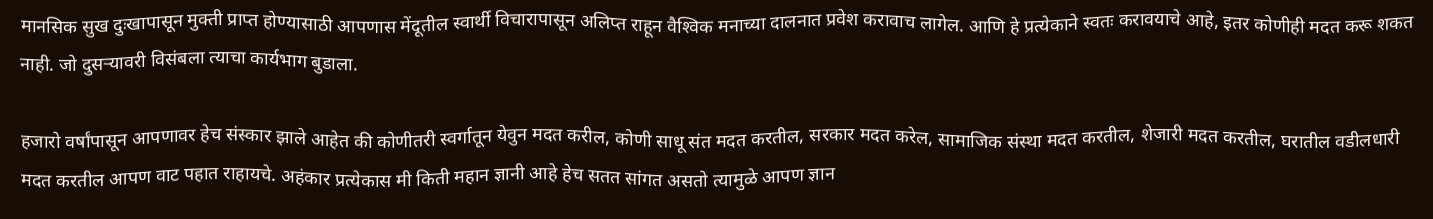मानसिक सुख दुःखापासून मुक्ती प्राप्त होण्यासाठी आपणास मेंदूतील स्वार्थी विचारापासून अलिप्त राहून वैश्‍विक मनाच्या दालनात प्रवेश करावाच लागेल. आणि हे प्रत्येकाने स्वतः करावयाचे आहे, इतर कोणीही मदत करू शकत नाही. जो दुसर्‍यावरी विसंबला त्याचा कार्यभाग बुडाला.

हजारो वर्षांपासून आपणावर हेच संस्कार झाले आहेत की कोणीतरी स्वर्गातून येवुन मदत करील, कोणी साधू संत मदत करतील, सरकार मदत करेल, सामाजिक संस्था मदत करतील, शेजारी मदत करतील, घरातील वडीलधारी मदत करतील आपण वाट पहात राहायचे. अहंकार प्रत्येकास मी किती महान ज्ञानी आहे हेच सतत सांगत असतो त्यामुळे आपण ज्ञान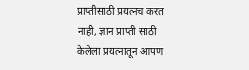प्राप्तीसाठी प्रयत्नच करत नाही, ज्ञान प्राप्ती साठी केलेला प्रयत्नातून आपण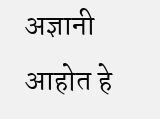अज्ञानी आहोत हे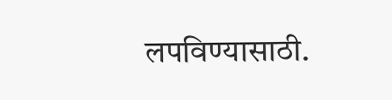लपविण्यासाठी.